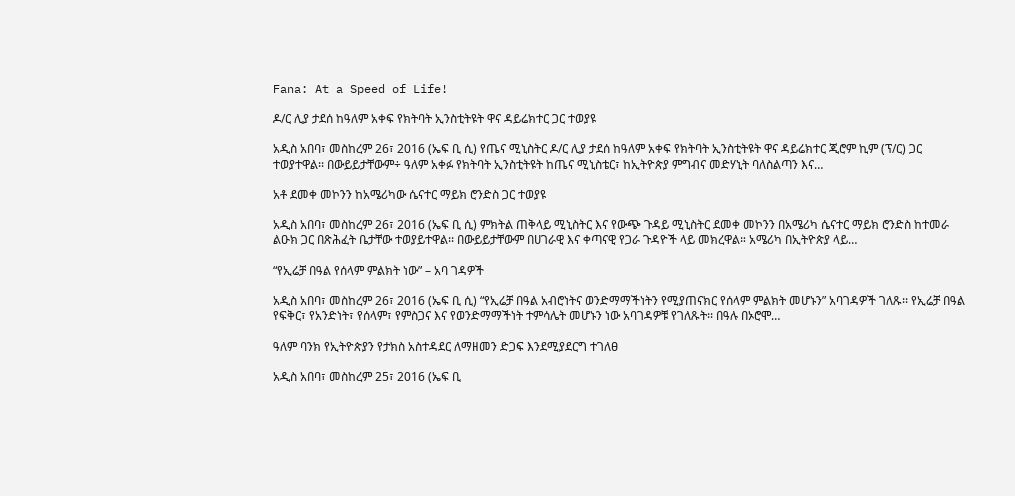Fana: At a Speed of Life!

ዶ/ር ሊያ ታደሰ ከዓለም አቀፍ የክትባት ኢንስቲትዩት ዋና ዳይሬክተር ጋር ተወያዩ

አዲስ አበባ፣ መስከረም 26፣ 2016 (ኤፍ ቢ ሲ) የጤና ሚኒስትር ዶ/ር ሊያ ታደሰ ከዓለም አቀፍ የክትባት ኢንስቲትዩት ዋና ዳይሬክተር ጂሮም ኪም (ፕ/ር) ጋር ተወያተዋል፡፡ በውይይታቸውም÷ ዓለም አቀፉ የክትባት ኢንስቲትዩት ከጤና ሚኒስቴር፣ ከኢትዮጵያ ምግብና መድሃኒት ባለስልጣን እና…

አቶ ደመቀ መኮንን ከአሜሪካው ሴናተር ማይክ ሮንድስ ጋር ተወያዩ

አዲስ አበባ፣ መስከረም 26፣ 2016 (ኤፍ ቢ ሲ) ምክትል ጠቅላይ ሚኒስትር እና የውጭ ጉዳይ ሚኒስትር ደመቀ መኮንን በአሜሪካ ሴናተር ማይክ ሮንድስ ከተመራ ልዑክ ጋር በጽሕፈት ቤታቸው ተወያይተዋል፡፡ በውይይታቸውም በሀገራዊ እና ቀጣናዊ የጋራ ጉዳዮች ላይ መክረዋል። አሜሪካ በኢትዮጵያ ላይ…

“የኢሬቻ በዓል የሰላም ምልክት ነው” – አባ ገዳዎች

አዲስ አበባ፣ መስከረም 26፣ 2016 (ኤፍ ቢ ሲ) “የኢሬቻ በዓል አብሮነትና ወንድማማችነትን የሚያጠናክር የሰላም ምልክት መሆኑን” አባገዳዎች ገለጹ፡፡ የኢሬቻ በዓል የፍቅር፣ የአንድነት፣ የሰላም፣ የምስጋና እና የወንድማማችነት ተምሳሌት መሆኑን ነው አባገዳዎቹ የገለጹት፡፡ በዓሉ በኦሮሞ…

ዓለም ባንክ የኢትዮጵያን የታክስ አስተዳደር ለማዘመን ድጋፍ እንደሚያደርግ ተገለፀ

አዲስ አበባ፣ መስከረም 25፣ 2016 (ኤፍ ቢ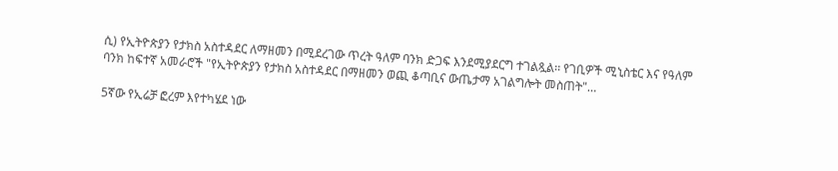ሲ) የኢትዮጵያን የታክስ አስተዳደር ለማዘመን በሚደረገው ጥረት ዓለም ባንክ ድጋፍ እንደሚያደርግ ተገልጿል፡፡ የገቢዎች ሚኒስቴር እና የዓለም ባንክ ከፍተኛ አመራሮች "የኢትዮጵያን የታክስ አስተዳደር በማዘመን ወጪ ቆጣቢና ውጤታማ አገልግሎት መስጠት"…

5ኛው የኢሬቻ ፎረም እየተካሄደ ነው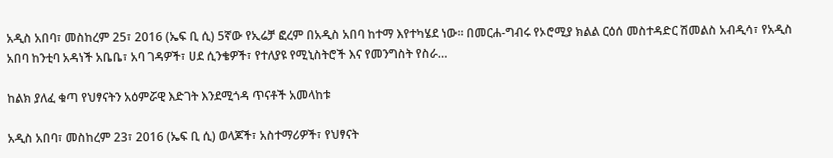አዲስ አበባ፣ መስከረም 25፣ 2016 (ኤፍ ቢ ሲ) 5ኛው የኢሬቻ ፎረም በአዲስ አበባ ከተማ እየተካሄደ ነው፡፡ በመርሐ-ግብሩ የኦሮሚያ ክልል ርዕሰ መስተዳድር ሽመልስ አብዲሳ፣ የአዲስ አበባ ከንቲባ አዳነች አቤቤ፣ አባ ገዳዎች፣ ሀደ ሲንቄዎች፣ የተለያዩ የሚኒስትሮች እና የመንግስት የስራ…

ከልክ ያለፈ ቁጣ የህፃናትን አዕምሯዊ እድገት እንደሚጎዳ ጥናቶች አመላከቱ

አዲስ አበባ፣ መስከረም 23፣ 2016 (ኤፍ ቢ ሲ) ወላጆች፣ አስተማሪዎች፣ የህፃናት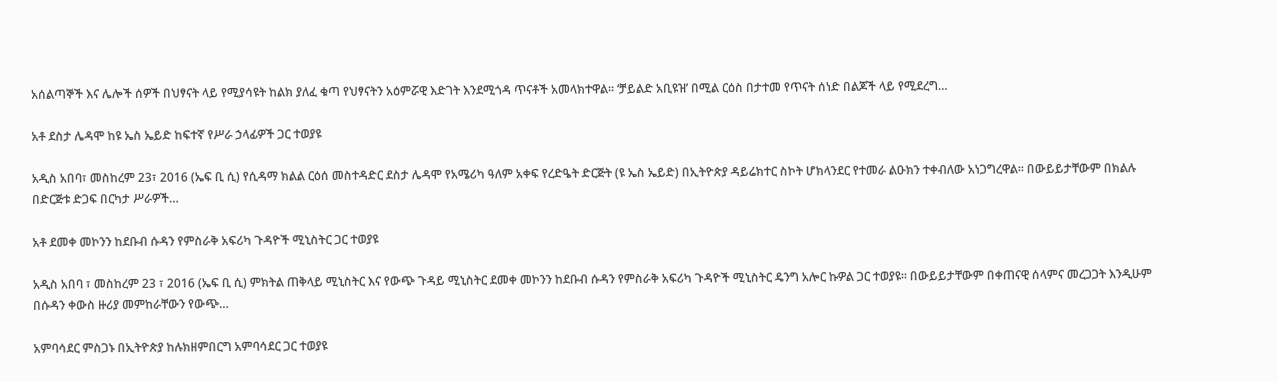አሰልጣኞች እና ሌሎች ሰዎች በህፃናት ላይ የሚያሳዩት ከልክ ያለፈ ቁጣ የህፃናትን አዕምሯዊ እድገት እንደሚጎዳ ጥናቶች አመላክተዋል፡፡ ‘ቻይልድ አቢዩዝ’ በሚል ርዕስ በታተመ የጥናት ሰነድ በልጆች ላይ የሚደረግ…

አቶ ደስታ ሌዳሞ ከዩ ኤስ ኤይድ ከፍተኛ የሥራ ኃላፊዎች ጋር ተወያዩ

አዲስ አበባ፣ መስከረም 23፣ 2016 (ኤፍ ቢ ሲ) የሲዳማ ክልል ርዕሰ መስተዳድር ደስታ ሌዳሞ የአሜሪካ ዓለም አቀፍ የረድዔት ድርጅት (ዩ ኤስ ኤይድ) በኢትዮጵያ ዳይሬክተር ስኮት ሆክላንደር የተመራ ልዑክን ተቀብለው አነጋግረዋል፡፡ በውይይታቸውም በክልሉ በድርጅቱ ድጋፍ በርካታ ሥራዎች…

አቶ ደመቀ መኮንን ከደቡብ ሱዳን የምስራቅ አፍሪካ ጉዳዮች ሚኒስትር ጋር ተወያዩ

አዲስ አበባ ፣ መስከረም 23 ፣ 2016 (ኤፍ ቢ ሲ) ምክትል ጠቅላይ ሚኒስትር እና የውጭ ጉዳይ ሚኒስትር ደመቀ መኮንን ከደቡብ ሱዳን የምስራቅ አፍሪካ ጉዳዮች ሚኒስትር ዴንግ አሎር ኩዎል ጋር ተወያዩ። በውይይታቸውም በቀጠናዊ ሰላምና መረጋጋት እንዲሁም በሱዳን ቀውስ ዙሪያ መምከራቸውን የውጭ…

አምባሳደር ምስጋኑ በኢትዮጵያ ከሉክዘምበርግ አምባሳደር ጋር ተወያዩ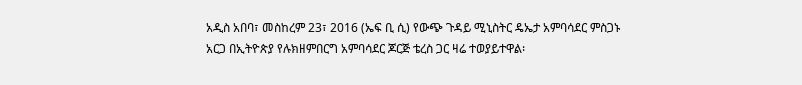አዲስ አበባ፣ መስከረም 23፣ 2016 (ኤፍ ቢ ሲ) የውጭ ጉዳይ ሚኒስትር ዴኤታ አምባሳደር ምስጋኑ አርጋ በኢትዮጵያ የሉክዘምበርግ አምባሳደር ጆርጅ ቴረስ ጋር ዛሬ ተወያይተዋል፡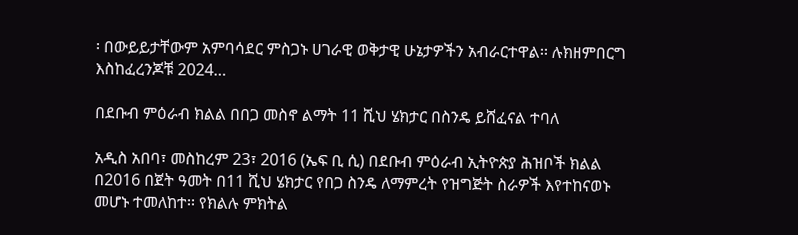፡ በውይይታቸውም አምባሳደር ምስጋኑ ሀገራዊ ወቅታዊ ሁኔታዎችን አብራርተዋል፡፡ ሉክዘምበርግ እስከፈረንጆቹ 2024…

በደቡብ ምዕራብ ክልል በበጋ መስኖ ልማት 11 ሺህ ሄክታር በስንዴ ይሸፈናል ተባለ

አዲስ አበባ፣ መስከረም 23፣ 2016 (ኤፍ ቢ ሲ) በደቡብ ምዕራብ ኢትዮጵያ ሕዝቦች ክልል በ2016 በጀት ዓመት በ11 ሺህ ሄክታር የበጋ ስንዴ ለማምረት የዝግጅት ስራዎች እየተከናወኑ መሆኑ ተመለከተ፡፡ የክልሉ ምክትል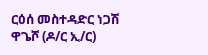ርዕሰ መስተዳድር ነጋሽ ዋጌሾ (ዶ/ር ኢ/ር)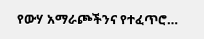የውሃ አማራጮችንና የተፈጥሮ…